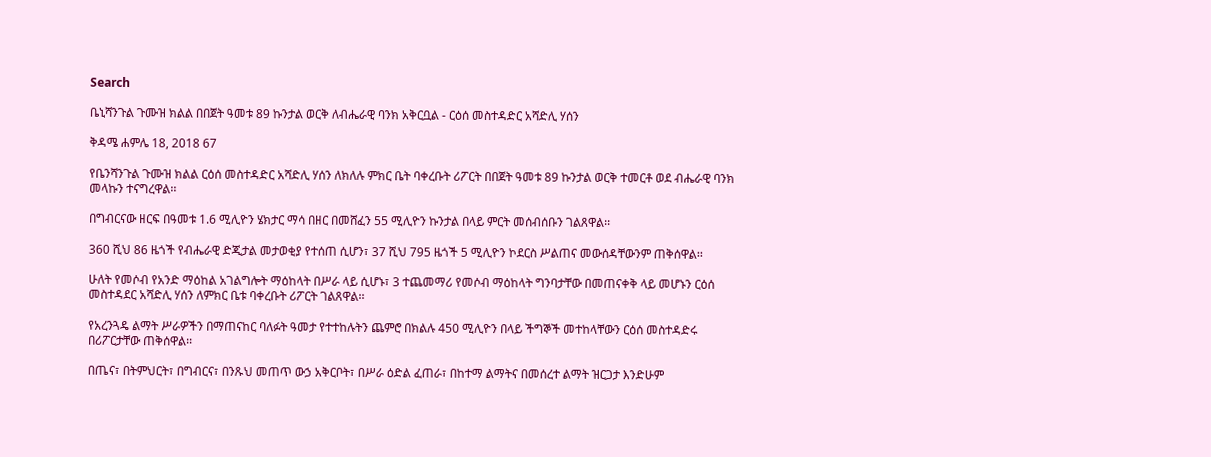Search

ቤኒሻንጉል ጉሙዝ ክልል በበጀት ዓመቱ 89 ኩንታል ወርቅ ለብሔራዊ ባንክ አቅርቧል - ርዕሰ መስተዳድር አሻድሊ ሃሰን

ቅዳሜ ሐምሌ 18, 2018 67

የቤንሻንጉል ጉሙዝ ክልል ርዕሰ መስተዳድር አሻድሊ ሃሰን ለክለሉ ምክር ቤት ባቀረቡት ሪፖርት በበጀት ዓመቱ 89 ኩንታል ወርቅ ተመርቶ ወደ ብሔራዊ ባንክ መላኩን ተናግረዋል፡፡

በግብርናው ዘርፍ በዓመቱ 1.6 ሚሊዮን ሄክታር ማሳ በዘር በመሸፈን 55 ሚሊዮን ኩንታል በላይ ምርት መሰብሰቡን ገልጸዋል፡፡

360 ሺህ 86 ዜጎች የብሔራዊ ድጂታል መታወቂያ የተሰጠ ሲሆን፣ 37 ሺህ 795 ዜጎች 5 ሚሊዮን ኮደርስ ሥልጠና መውሰዳቸውንም ጠቅሰዋል፡፡

ሁለት የመሶብ የአንድ ማዕከል አገልግሎት ማዕከላት በሥራ ላይ ሲሆኑ፣ 3 ተጨመማሪ የመሶብ ማዕከላት ግንባታቸው በመጠናቀቅ ላይ መሆኑን ርዕሰ መስተዳደር አሻድሊ ሃሰን ለምክር ቤቱ ባቀረቡት ሪፖርት ገልጸዋል፡፡

የአረንጓዴ ልማት ሥራዎችን በማጠናከር ባለፉት ዓመታ የተተከሉትን ጨምሮ በክልሉ 450 ሚሊዮን በላይ ችግኞች መተከላቸውን ርዕሰ መስተዳድሩ በሪፖርታቸው ጠቅሰዋል፡፡

በጤና፣ በትምህርት፣ በግብርና፣ በንጹህ መጠጥ ውኃ አቅርቦት፣ በሥራ ዕድል ፈጠራ፣ በከተማ ልማትና በመሰረተ ልማት ዝርጋታ እንድሁም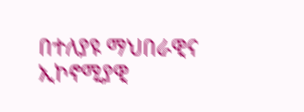በተለያዩ ማህበራዊና ኢኮኖሚያዊ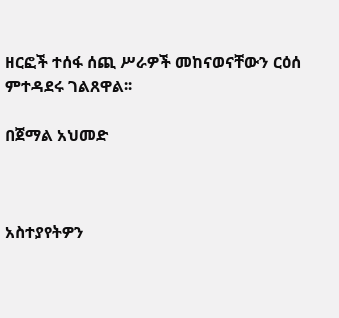ዘርፎች ተሰፋ ሰጪ ሥራዎች መከናወናቸውን ርዕሰ ምተዳደሩ ገልጸዋል፡፡

በጀማል አህመድ



አስተያየትዎን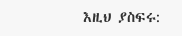እዚህ ያስፍሩ: